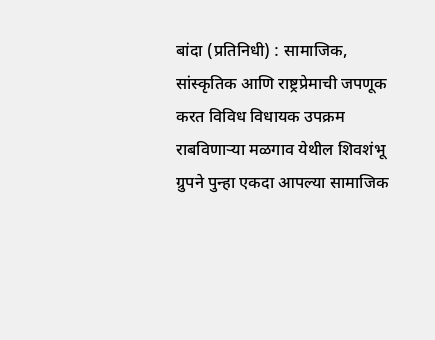बांदा (प्रतिनिधी) : सामाजिक, सांस्कृतिक आणि राष्ट्रप्रेमाची जपणूक करत विविध विधायक उपक्रम राबविणाऱ्या मळगाव येथील शिवशंभू ग्रुपने पुन्हा एकदा आपल्या सामाजिक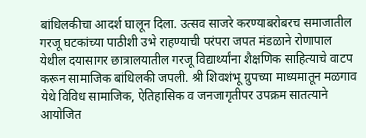बांधिलकीचा आदर्श घालून दिला. उत्सव साजरे करण्याबरोबरच समाजातील गरजू घटकांच्या पाठीशी उभे राहण्याची परंपरा जपत मंडळाने रोणापाल येथील दयासागर छात्रालयातील गरजू विद्यार्थ्यांना शैक्षणिक साहित्याचे वाटप करून सामाजिक बांधिलकी जपली. श्री शिवशंभू ग्रुपच्या माध्यमातून मळगाव येथे विविध सामाजिक, ऐतिहासिक व जनजागृतीपर उपक्रम सातत्याने आयोजित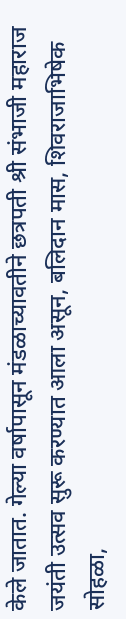केले जातात. गेल्या वर्षापासून मंडळाच्यावतीने छत्रपती श्री संभाजी महाराज जयंती उत्सव सुरू करण्यात आला असून, बलिदान मास, शिवराजाभिषेक सोहळा,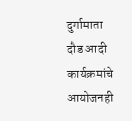दुर्गामाता दौड आदी कार्यक्रमांचे आयोजनही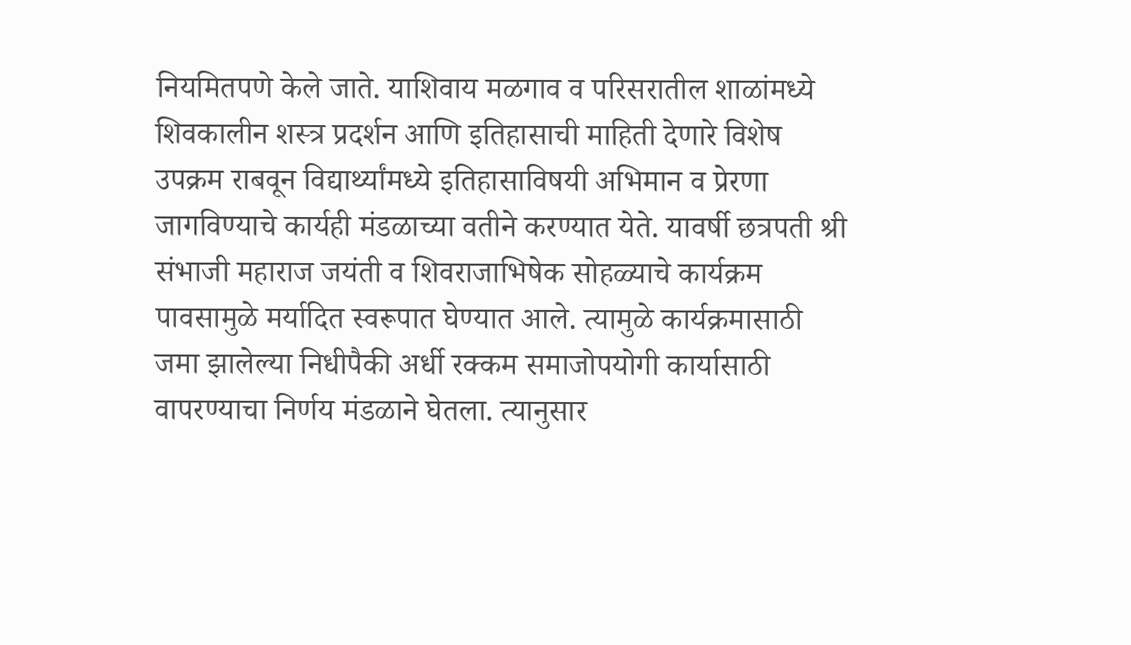नियमितपणे केले जाते. याशिवाय मळगाव व परिसरातील शाळांमध्ये शिवकालीन शस्त्र प्रदर्शन आणि इतिहासाची माहिती देणारे विशेष उपक्रम राबवून विद्यार्थ्यांमध्ये इतिहासाविषयी अभिमान व प्रेरणा जागविण्याचे कार्यही मंडळाच्या वतीने करण्यात येते. यावर्षी छत्रपती श्री संभाजी महाराज जयंती व शिवराजाभिषेक सोहळ्याचे कार्यक्रम पावसामुळे मर्यादित स्वरूपात घेण्यात आले. त्यामुळे कार्यक्रमासाठी जमा झालेल्या निधीपैकी अर्धी रक्कम समाजोपयोगी कार्यासाठी वापरण्याचा निर्णय मंडळाने घेतला. त्यानुसार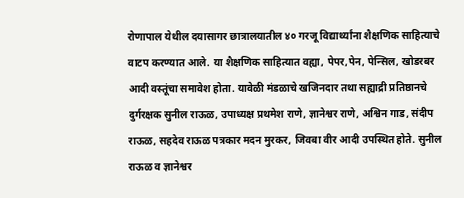रोणापाल येथील दयासागर छात्रालयातील ४० गरजू विद्यार्थ्यांना शैक्षणिक साहित्याचे वाटप करण्यात आले. या शैक्षणिक साहित्यात वह्या, पेपर,पेन, पेन्सिल, खोडरबर आदी वस्तूंचा समावेश होता. यावेळी मंडळाचे खजिनदार तथा सह्याद्री प्रतिष्ठानचे दुर्गरक्षक सुनील राऊळ, उपाध्यक्ष प्रथमेश राणे, ज्ञानेश्वर राणे, अश्विन गाड, संदीप राऊळ, सहदेव राऊळ पत्रकार मदन मुरकर, जिवबा वीर आदी उपस्थित होते. सुनील राऊळ व ज्ञानेश्वर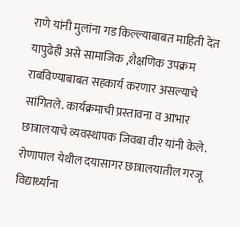राणे यांनी मुलांना गड किल्ल्याबाबत माहिती देत यापुढेही असे सामाजिक ,शैक्षणिक उपक्रम राबविण्याबाबत सहकार्य करणार असल्याचे सांगितले. कार्यक्रमाची प्रस्तावना व आभार छात्रालयाचे व्यवस्थापक जिवबा वीर यांनी केले.
रोणापाल येथील दयासागर छात्रालयातील गरजू विद्यार्थ्यांना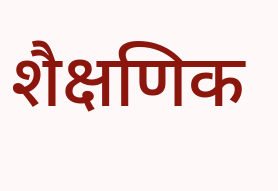शैक्षणिक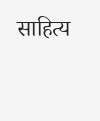साहित्य